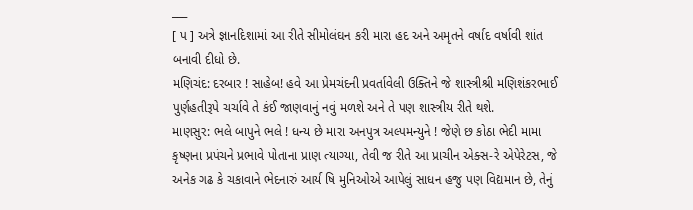___
[ પ ] અત્રે જ્ઞાનદિશામાં આ રીતે સીમોલંઘન કરી મારા હદ અને અમૃતને વર્ષાદ વર્ષાવી શાંત બનાવી દીધો છે.
મણિચંદ: દરબાર ! સાહેબ! હવે આ પ્રેમચંદની પ્રવર્તાવેલી ઉક્તિને જે શાસ્ત્રીશ્રી મણિશંકરભાઈ પુર્ણહતીરૂપે ચર્ચાવે તે કંઈ જાણવાનું નવું મળશે અને તે પણ શાસ્ત્રીય રીતે થશે.
માણસુર: ભલે બાપુને ભલે ! ધન્ય છે મારા અનપુત્ર અલ્પમન્યુને ! જેણે છ કોઠા ભેદી મામા કૃષ્ણના પ્રપંચને પ્રભાવે પોતાના પ્રાણ ત્યાગ્યા, તેવી જ રીતે આ પ્રાચીન એક્સ-રે એપેરેટસ, જે અનેક ગઢ કે ચકાવાને ભેદનારું આર્ય ષિ મુનિઓએ આપેલું સાધન હજુ પણ વિદ્યમાન છે, તેનું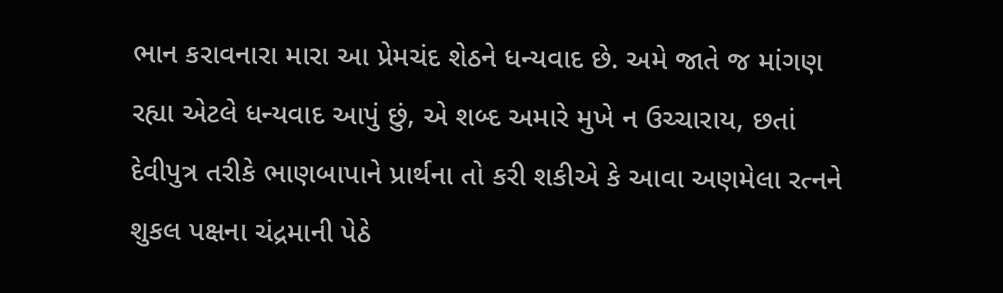ભાન કરાવનારા મારા આ પ્રેમચંદ શેઠને ધન્યવાદ છે. અમે જાતે જ માંગણ રહ્યા એટલે ધન્યવાદ આપું છું, એ શબ્દ અમારે મુખે ન ઉચ્ચારાય, છતાં દેવીપુત્ર તરીકે ભાણબાપાને પ્રાર્થના તો કરી શકીએ કે આવા અણમેલા રત્નને શુકલ પક્ષના ચંદ્રમાની પેઠે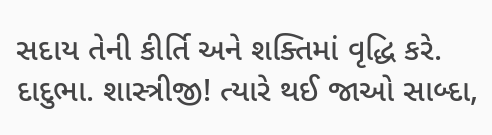સદાય તેની કીર્તિ અને શક્તિમાં વૃદ્ધિ કરે.
દાદુભા. શાસ્ત્રીજી! ત્યારે થઈ જાઓ સાબ્દા,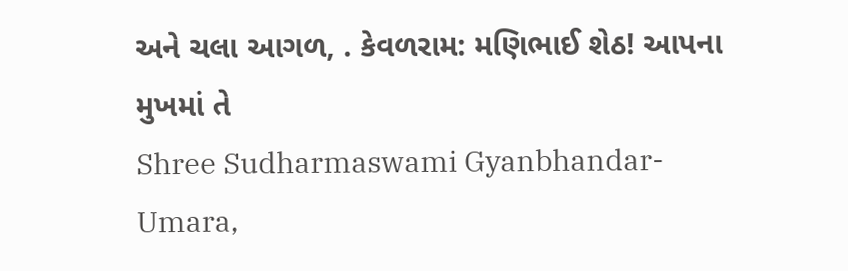અને ચલા આગળ, . કેવળરામ: મણિભાઈ શેઠ! આપના મુખમાં તે
Shree Sudharmaswami Gyanbhandar-Umara,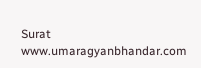Surat
www.umaragyanbhandar.com